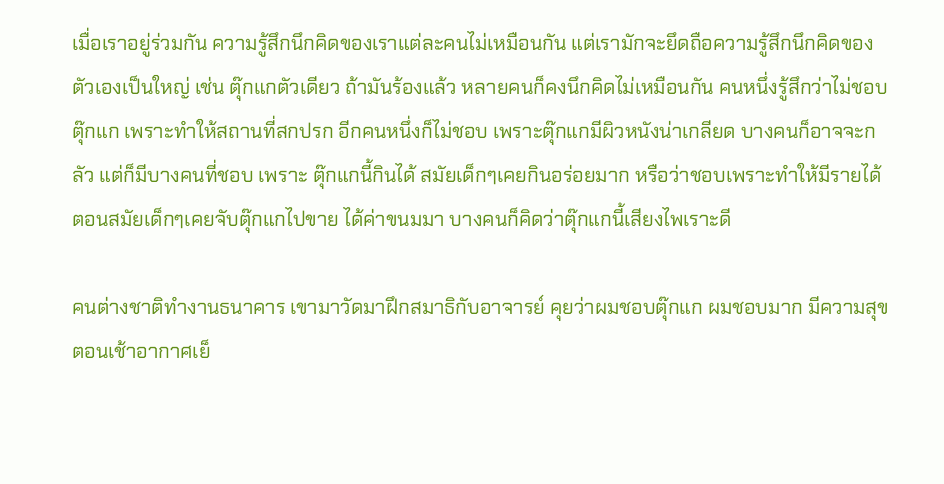เมื่อเราอยู่ร่วมกัน ความรู้สึกนึกคิดของเราแต่ละคนไม่เหมือนกัน แต่เรามักจะยึดถือความรู้สึกนึกคิดของตัวเองเป็นใหญ่ เช่น ตุ๊กแกตัวเดียว ถ้ามันร้องแล้ว หลายคนก็คงนึกคิดไม่เหมือนกัน คนหนึ่งรู้สึกว่าไม่ชอบตุ๊กแก เพราะทำให้สถานที่สกปรก อีกคนหนึ่งก็ไม่ชอบ เพราะตุ๊กแกมีผิวหนังน่าเกลียด บางคนก็อาจจะกลัว แต่ก็มีบางคนที่ชอบ เพราะ ตุ๊กแกนี้กินได้ สมัยเด็กๆเคยกินอร่อยมาก หรือว่าชอบเพราะทำให้มีรายได้ ตอนสมัยเด็กๆเคยจับตุ๊กแกไปขาย ได้ค่าขนมมา บางคนก็คิดว่าตุ๊กแกนี้เสียงไพเราะดี

คนต่างชาติทำงานธนาคาร เขามาวัดมาฝึกสมาธิกับอาจารย์ คุยว่าผมชอบตุ๊กแก ผมชอบมาก มีความสุข ตอนเช้าอากาศเย็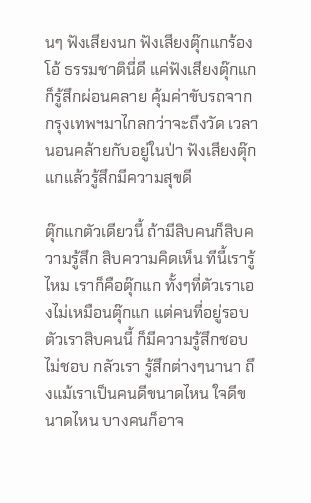นๆ ฟังเสียงนก ฟังเสียงตุ๊กแกร้อง โอ้ ธรรมชาตินี่ดี แค่ฟังเสียงตุ๊กแกก็รู้สึกผ่อนคลาย คุ้มค่าขับรถจากกรุงเทพฯมาไกลกว่าจะถึงวัด เวลานอนคล้ายกับอยู่ในป่า ฟังเสียงตุ๊กแกแล้วรู้สึกมีความสุขดี

ตุ๊กแกตัวเดียวนี้ ถ้ามีสิบคนก็สิบความรู้สึก สิบความคิดเห็น ทีนี้เรารู้ไหม เราก็คือตุ๊กแก ทั้งๆที่ตัวเราเองไม่เหมือนตุ๊กแก แต่คนที่อยู่รอบตัวเราสิบคนนี้ ก็มีความรู้สึกชอบ ไม่ชอบ กลัวเรา รู้สึกต่างๆนานา ถึงแม้เราเป็นคนดีขนาดไหน ใจดีขนาดไหน บางคนก็อาจ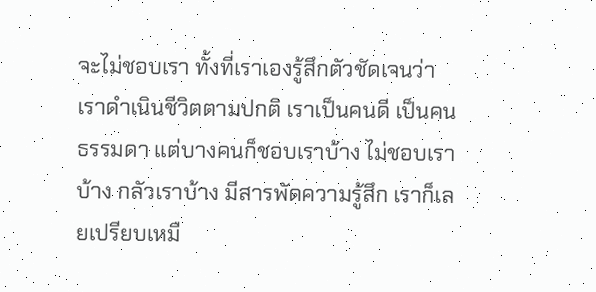จะไม่ชอบเรา ทั้งที่เราเองรู้สึกตัวชัดเจนว่า เราดำเนินชีวิตตามปกติ เราเป็นคนดี เป็นคนธรรมดา แต่บางคนก็ชอบเราบ้าง ไม่ชอบเราบ้าง กลัวเราบ้าง มีสารพัดความรู้สึก เราก็เลยเปรียบเหมื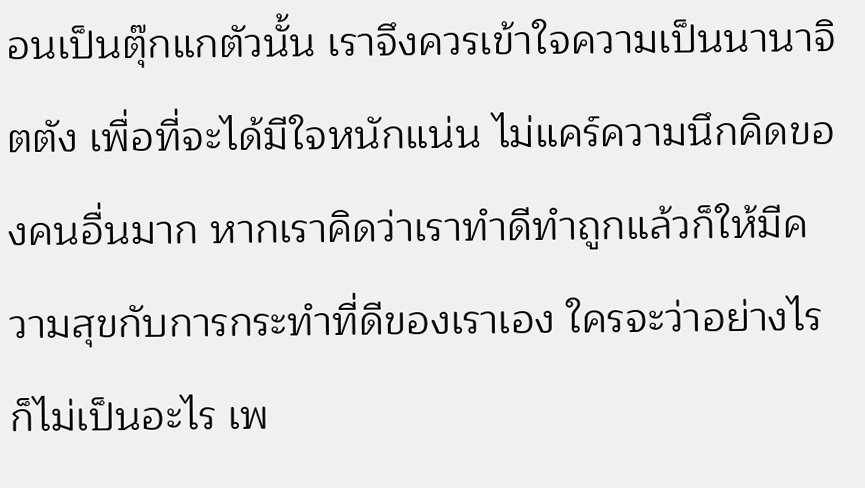อนเป็นตุ๊กแกตัวนั้น เราจึงควรเข้าใจความเป็นนานาจิตตัง เพื่อที่จะได้มีใจหนักแน่น ไม่แคร์ความนึกคิดของคนอื่นมาก หากเราคิดว่าเราทำดีทำถูกแล้วก็ให้มีความสุขกับการกระทำที่ดีของเราเอง ใครจะว่าอย่างไรก็ไม่เป็นอะไร เพ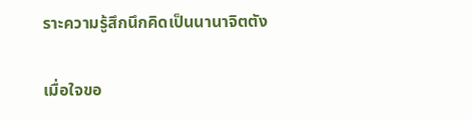ราะความรู้สึกนึกคิดเป็นนานาจิตตัง

เมื่อใจขอ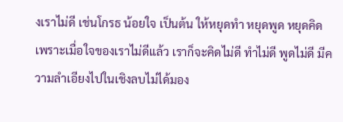งเราไม่ดี เช่นโกรธ น้อยใจ เป็นต้น ให้หยุดทำ หยุดพูด หยุดคิด เพราะเมื่อใจของเราไม่ดีแล้ว เราก็จะคิดไม่ดี ทำไม่ดี พูดไม่ดี มีความลำเอียงไปในเชิงลบไม่ได้มอง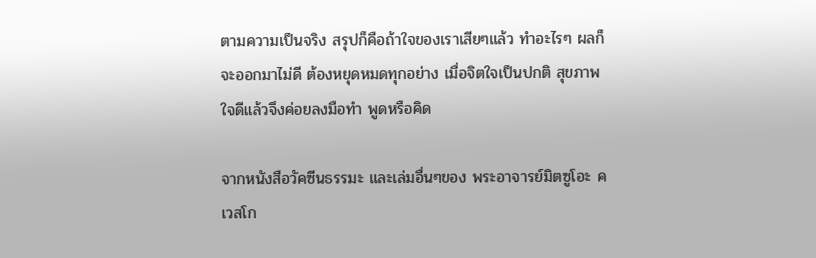ตามความเป็นจริง สรุปก็คือถ้าใจของเราเสียๆแล้ว ทำอะไรๆ ผลก็จะออกมาไม่ดี ต้องหยุดหมดทุกอย่าง เมื่อจิตใจเป็นปกติ สุขภาพใจดีแล้วจึงค่อยลงมือทำ พูดหรือคิด

จากหนังสือวัคซีนธรรมะ และเล่มอื่นๆของ พระอาจารย์มิตซูโอะ คเวสโก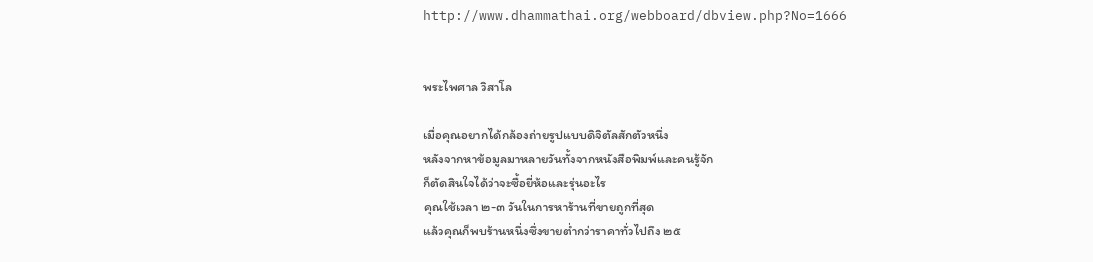http://www.dhammathai.org/webboard/dbview.php?No=1666


พระไพศาล วิสาโล

เมื่อคุณอยากได้กล้องถ่ายรูปแบบดิจิตัลสักตัวหนึ่ง
หลังจากหาข้อมูลมาหลายวันทั้งจากหนังสือพิมพ์และคนรู้จัก
ก็ตัดสินใจได้ว่าจะซื้อยี่ห้อและรุ่นอะไร
คุณใช้เวลา ๒-๓ วันในการหาร้านที่ขายถูกที่สุด
แล้วคุณก็พบร้านหนึ่งซึ่งขายต่ำกว่าราคาทั่วไปถึง ๒๕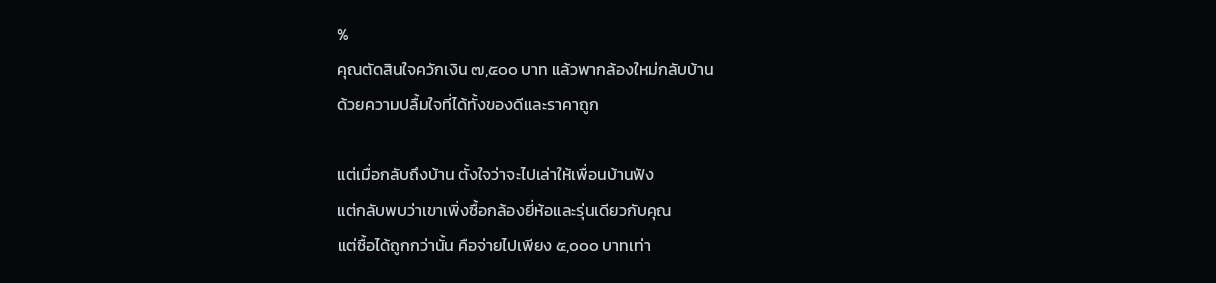%
คุณตัดสินใจควักเงิน ๗,๕๐๐ บาท แล้วพากล้องใหม่กลับบ้าน
ด้วยความปลื้มใจที่ได้ทั้งของดีและราคาถูก

แต่เมื่อกลับถึงบ้าน ตั้งใจว่าจะไปเล่าให้เพื่อนบ้านฟัง
แต่กลับพบว่าเขาเพิ่งซื้อกล้องยี่ห้อและรุ่นเดียวกับคุณ
แต่ซื้อได้ถูกกว่านั้น คือจ่ายไปเพียง ๕,๐๐๐ บาทเท่า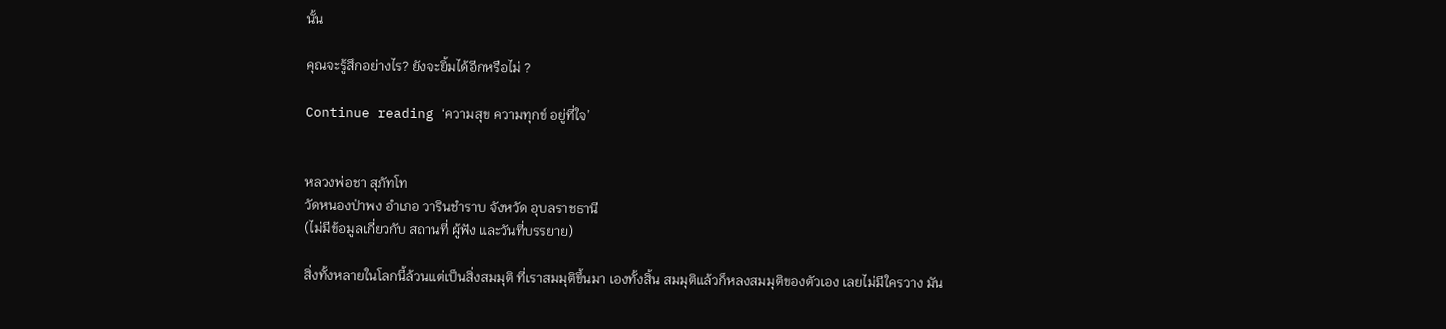นั้น

คุณจะรู้สึกอย่างไร? ยังจะยิ้มได้อีกหรือไม่ ?

Continue reading ‘ความสุข ความทุกข์ อยู่ที่ใจ’


หลวงพ่อชา สุภัทโท
วัดหนองป่าพง อำเภอ วารินชำราบ จังหวัด อุบลราชธานี
(ไม่มีข้อมูลเกี่ยวกับ สถานที่ ผู้ฟัง และวันที่บรรยาย)

สิ่งทั้งหลายในโลกนี้ล้วนแต่เป็นสิ่งสมมุติ ที่เราสมมุติขึ้นมา เองทั้งสิ้น สมมุติแล้วก็หลงสมมุติของตัวเอง เลยไม่มีใครวาง มัน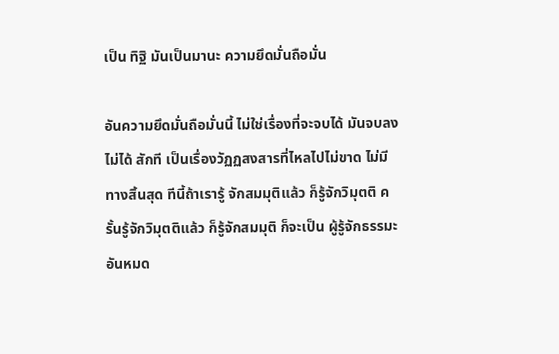เป็น ทิฐิ มันเป็นมานะ ความยึดมั่นถือมั่น

อันความยึดมั่นถือมั่นนี้ ไม่ใช่เรื่องที่จะจบได้ มันจบลงไม่ได้ สักที เป็นเรื่องวัฏฏสงสารที่ไหลไปไม่ขาด ไม่มีทางสิ้นสุด ทีนี้ถ้าเรารู้ จักสมมุติแล้ว ก็รู้จักวิมุตติ ครั้นรู้จักวิมุตติแล้ว ก็รู้จักสมมุติ ก็จะเป็น ผู้รู้จักธรรมะอันหมด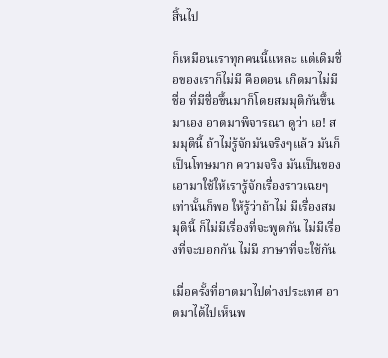สิ้นไป

ก็เหมือนเราทุกคนนี้แหละ แต่เดิมชื่อของเราก็ไม่มี คือตอน เกิดมาไม่มีชื่อ ที่มีชื่อขึ้นมาก็โดยสมมุติกันขึ้นมาเอง อาตมาพิจารณา ดูว่า เอ! สมมุตินี้ ถ้าไม่รู้จักมันจริงๆแล้ว มันก็เป็นโทษมาก ความจริง มันเป็นของเอามาใช้ให้เรารู้จักเรื่องราวเฉยๆ เท่านั้นก็พอ ให้รู้ว่าถ้าไม่ มีเรื่องสมมุตินี้ ก็ไม่มีเรื่องที่จะพูดกัน ไม่มีเรื่องที่จะบอกกัน ไม่มี ภาษาที่จะใช้กัน

เมื่อครั้งที่อาตมาไปต่างประเทศ อาตมาได้ไปเห็นพ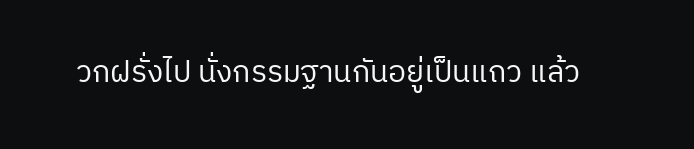วกฝรั่งไป นั่งกรรมฐานกันอยู่เป็นแถว แล้ว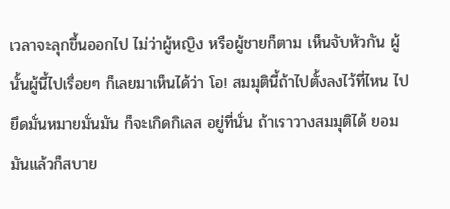เวลาจะลุกขึ้นออกไป ไม่ว่าผู้หญิง หรือผู้ชายก็ตาม เห็นจับหัวกัน ผู้นั้นผู้นี้ไปเรื่อยๆ ก็เลยมาเห็นได้ว่า โอ! สมมุตินี้ถ้าไปตั้งลงไว้ที่ไหน ไปยึดมั่นหมายมั่นมัน ก็จะเกิดกิเลส อยู่ที่นั่น ถ้าเราวางสมมุติได้ ยอมมันแล้วก็สบาย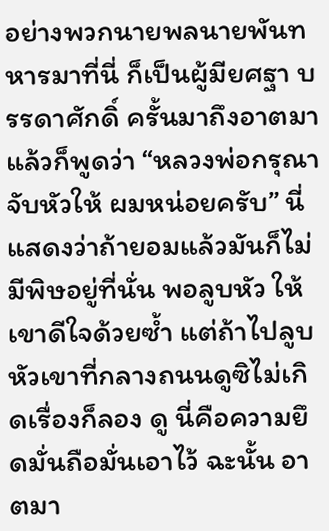อย่างพวกนายพลนายพันทหารมาที่นี่ ก็เป็นผู้มียศฐา บรรดาศักดิ์ ครั้นมาถึงอาตมาแล้วก็พูดว่า “หลวงพ่อกรุณาจับหัวให้ ผมหน่อยครับ” นี่แสดงว่าถ้ายอมแล้วมันก็ไม่มีพิษอยู่ที่นั่น พอลูบหัว ให้ เขาดีใจด้วยซ้ำ แต่ถ้าไปลูบหัวเขาที่กลางถนนดูซิไม่เกิดเรื่องก็ลอง ดู นี่คือความยึดมั่นถือมั่นเอาไว้ ฉะนั้น อาตมา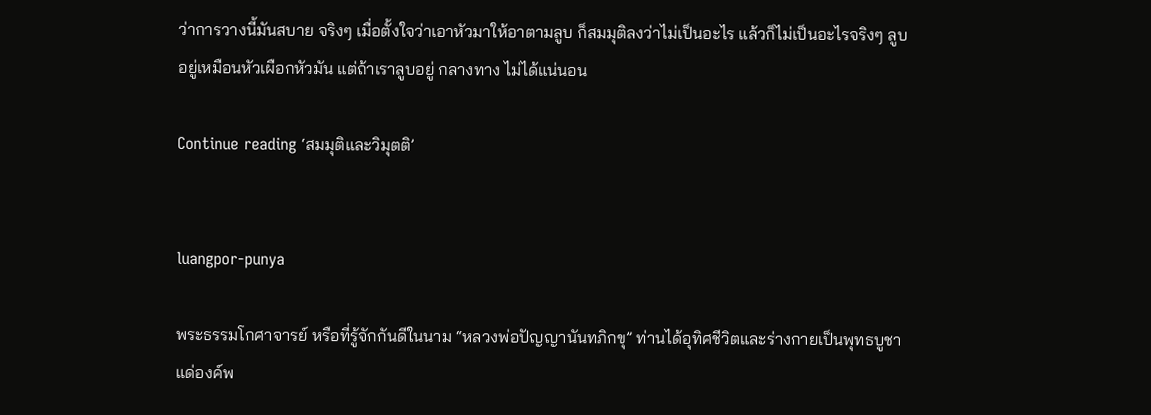ว่าการวางนี้มันสบาย จริงๆ เมื่อตั้งใจว่าเอาหัวมาให้อาตามลูบ ก็สมมุติลงว่าไม่เป็นอะไร แล้วก็ไม่เป็นอะไรจริงๆ ลูบอยู่เหมือนหัวเผือกหัวมัน แต่ถ้าเราลูบอยู่ กลางทาง ไม่ได้แน่นอน

Continue reading ‘สมมุติและวิมุตติ’


luangpor-punya

พระธรรมโกศาจารย์ หรือที่รู้จักกันดีในนาม “หลวงพ่อปัญญานันทภิกขุ” ท่านได้อุทิศชีวิตและร่างกายเป็นพุทธบูชา แด่องค์พ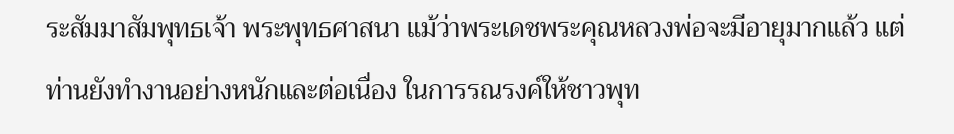ระสัมมาสัมพุทธเจ้า พระพุทธศาสนา แม้ว่าพระเดชพระคุณหลวงพ่อจะมีอายุมากแล้ว แต่ท่านยังทำงานอย่างหนักและต่อเนื่อง ในการรณรงค์ให้ชาวพุท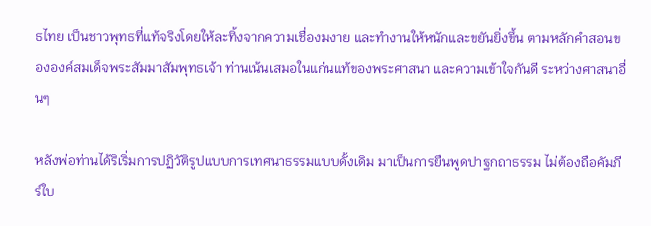ธไทย เป็นชาวพุทธที่แท้จริงโดยให้ละทิ้งจากความเชื่องมงาย และทำงานให้หนักและขยันยิ่งขึ้น ตามหลักคำสอนขององค์สมเด็จพระสัมมาสัมพุทธเจ้า ท่านเน้นเสมอในแก่นแท้ของพระศาสนา และความเข้าใจกันดี ระหว่างศาสนาอื่นๆ

หลังพ่อท่านได้ริเริ่มการปฏิวัติรูปแบบการเทศนาธรรมแบบดั้งเดิม มาเป็นการยืนพูดปาฐกถาธรรม ไม่ต้องถือคัมภีร์ใบ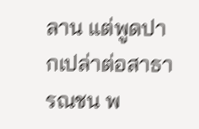ลาน แต่พูดปากเปล่าต่อสาธารณชน พ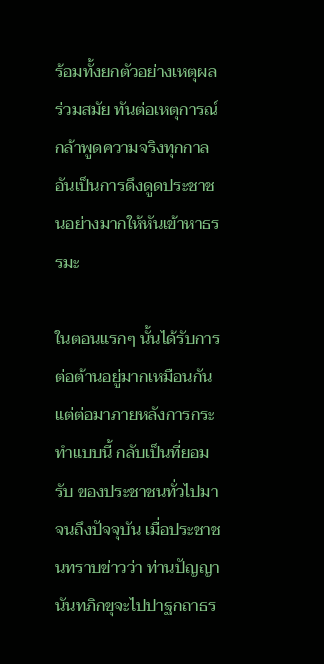ร้อมทั้งยกตัวอย่างเหตุผลร่วมสมัย ทันต่อเหตุการณ์ กล้าพูดความจริงทุกกาล อันเป็นการดึงดูดประชาชนอย่างมากให้หันเข้าหาธรรมะ

ในตอนแรกๆ นั้นได้รับการต่อต้านอยู่มากเหมือนกัน แต่ต่อมาภายหลังการกระทำแบบนี้ กลับเป็นที่ยอมรับ ของประชาชนทั่วไปมาจนถึงปัจจุบัน เมื่อประชาชนทราบข่าวว่า ท่านปัญญานันทภิกขุจะไปปาฐกถาธร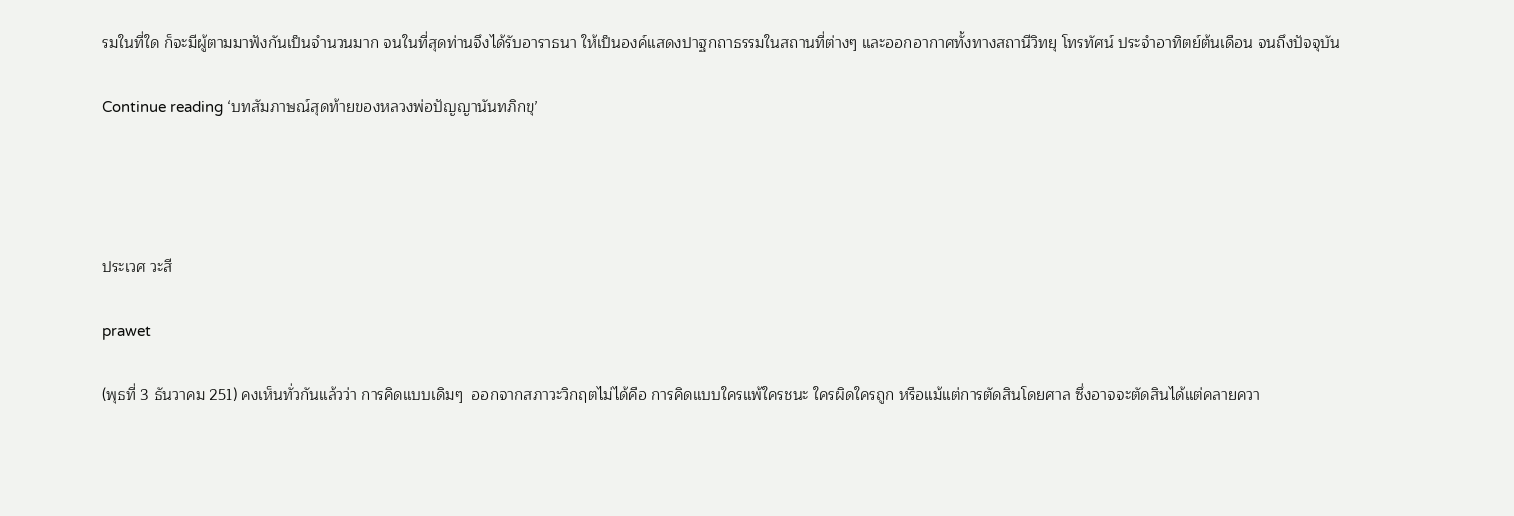รมในที่ใด ก็จะมีผู้ตามมาฟังกันเป็นจำนวนมาก จนในที่สุดท่านจึงได้รับอาราธนา ให้เป็นองค์แสดงปาฐกถาธรรมในสถานที่ต่างๆ และออกอากาศทั้งทางสถานีวิทยุ โทรทัศน์ ประจำอาทิตย์ต้นเดือน จนถึงปัจจุบัน

Continue reading ‘บทสัมภาษณ์สุดท้ายของหลวงพ่อปัญญานันทภิกขุ’




ประเวศ วะสี

prawet

(พุธที่ 3 ธันวาคม 251) คงเห็นทั่วกันแล้วว่า การคิดแบบเดิมๆ  ออกจากสภาวะวิกฤตไม่ได้คือ การคิดแบบใครแพ้ใครชนะ ใครผิดใครถูก หรือแม้แต่การตัดสินโดยศาล ซึ่งอาจจะตัดสินได้แต่คลายควา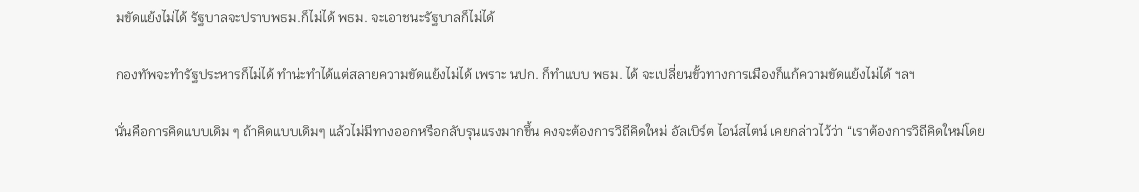มขัดแย้งไม่ได้ รัฐบาลจะปราบพธม.ก็ไม่ได้ พธม. จะเอาชนะรัฐบาลก็ไม่ได้

กองทัพจะทำรัฐประหารก็ไม่ได้ ทำน่ะทำได้แต่สลายความขัดแย้งไม่ได้ เพราะ นปก. ก็ทำแบบ พธม. ได้ จะเปลี่ยนขั้วทางการเมืองก็แก้ความขัดแย้งไม่ได้ ฯลฯ

นั่นคือการคิดแบบเดิม ๆ ถ้าคิดแบบเดิมๆ แล้วไม่มีทางออกหรือกลับรุนแรงมากขึ้น คงจะต้องการวิถีคิดใหม่ อัลเบิร์ต ไอน์สไตน์ เคยกล่าวไว้ว่า “เราต้องการวิถีคิดใหม่โดย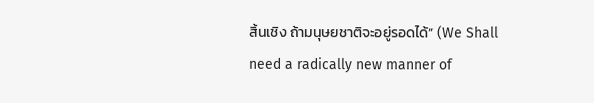สิ้นเชิง ถ้ามนุษยชาติจะอยู่รอดได้” (We Shall need a radically new manner of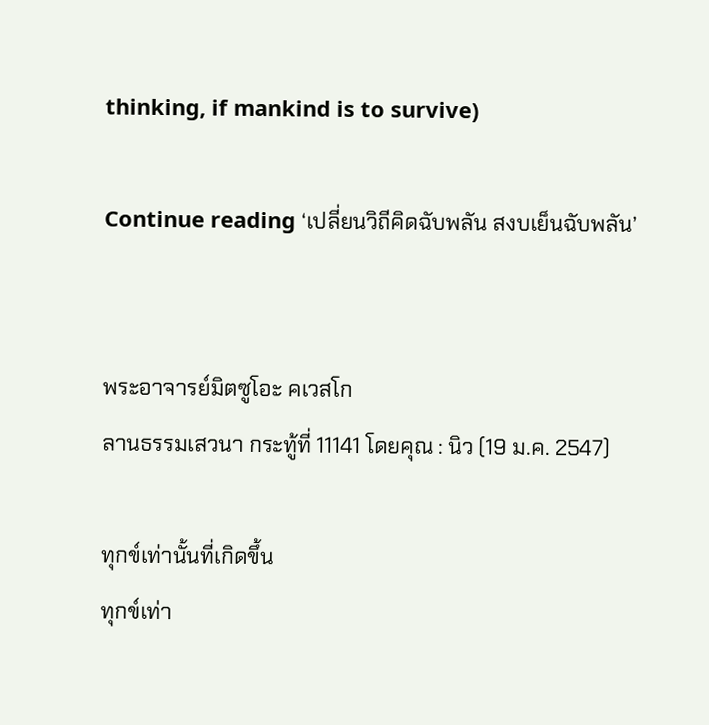thinking, if mankind is to survive)

Continue reading ‘เปลี่ยนวิถีคิดฉับพลัน สงบเย็นฉับพลัน’


พระอาจารย์มิตซูโอะ คเวสโก
ลานธรรมเสวนา กระทู้ที่ 11141 โดยคุณ : นิว (19 ม.ค. 2547)

ทุกข์เท่านั้นที่เกิดขึ้น
ทุกข์เท่า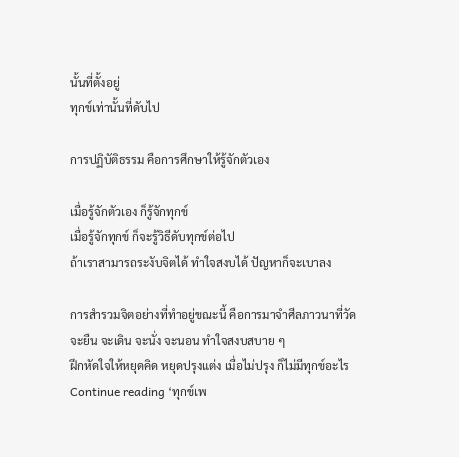นั้นที่ตั้งอยู่
ทุกข์เท่านั้นที่ดับไป

การปฏิบัติธรรม คือการศึกษาให้รู้จักตัวเอง

เมื่อรู้จักตัวเอง ก็รู้จักทุกข์
เมื่อรู้จักทุกข์ ก็จะรู้วิธีดับทุกข์ต่อไป
ถ้าเราสามารถระงับจิตได้ ทำใจสงบได้ ปัญหาก็จะเบาลง

การสำรวมจิตอย่างที่ทำอยู่ขณะนี้ คือการมาจำศีลภาวนาที่วัด
จะยืน จะเดิน จะนั่ง จะนอน ทำใจสงบสบาย ๆ
ฝึกหัดใจให้หยุดคิด หยุดปรุงแต่ง เมื่อไม่ปรุง ก็ไม่มีทุกข์อะไร
Continue reading ‘ทุกข์เพ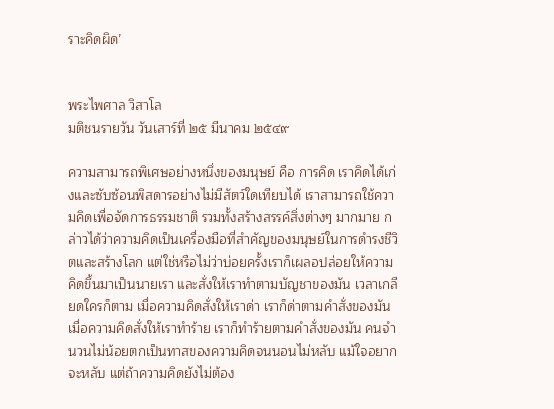ราะคิดผิด’


พระไพศาล วิสาโล
มติชนรายวัน วันเสาร์ที่ ๒๕ มีนาคม ๒๕๔๙

ความสามารถพิเศษอย่างหนึ่งของมนุษย์ คือ การคิด เราคิดได้เก่งและซับซ้อนพิสดารอย่างไม่มีสัตว์ใดเทียบได้ เราสามารถใช้ความคิดเพื่อจัดการธรรมชาติ รวมทั้งสร้างสรรค์สิ่งต่างๆ มากมาย กล่าวได้ว่าความคิดเป็นเครื่องมือที่สำคัญของมนุษย์ในการดำรงชีวิตและสร้างโลก แต่ใช่หรือไม่ว่าบ่อยครั้งเราก็เผลอปล่อยให้ความคิดขึ้นมาเป็นนายเรา และสั่งให้เราทำตามบัญชาของมัน เวลาเกลียดใครก็ตาม เมื่อความคิดสั่งให้เราด่า เราก็ด่าตามคำสั่งของมัน เมื่อความคิดสั่งให้เราทำร้าย เราก็ทำร้ายตามคำสั่งของมัน คนจำนวนไม่น้อยตกเป็นทาสของความคิดจนนอนไม่หลับ แม้ใจอยากจะหลับ แต่ถ้าความคิดยังไม่ต้อง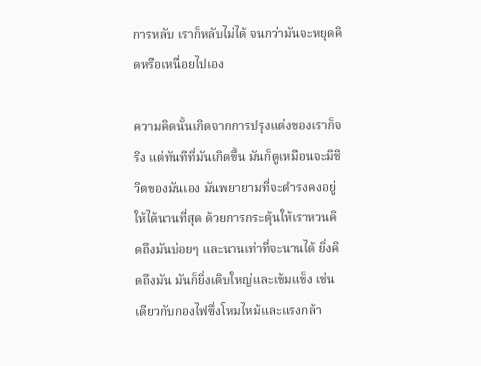การหลับ เราก็หลับไม่ได้ จนกว่ามันจะหยุดคิดหรือเหนื่อยไปเอง

ความคิดนั้นเกิดจากการปรุงแต่งของเราก็จริง แต่ทันทีที่มันเกิดขึ้น มันก็ดูเหมือนจะมีชีวิตของมันเอง มันพยายามที่จะดำรงคงอยู่ให้ได้นานที่สุด ด้วยการกระตุ้นให้เราหวนคิดถึงมันบ่อยๆ และนานเท่าที่จะนานได้ ยิ่งคิดถึงมัน มันก็ยิ่งเติบใหญ่และเข้มแข็ง เช่นเดียวกับกองไฟซึ่งโหมไหม้และแรงกล้า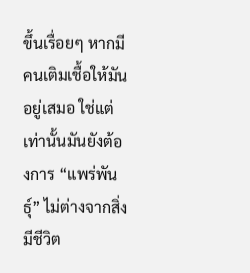ขึ้นเรื่อยๆ หากมีคนเติมเชื้อให้มันอยู่เสมอ ใช่แต่เท่านั้นมันยังต้องการ “แพร่พันธุ์” ไม่ต่างจากสิ่งมีชีวิต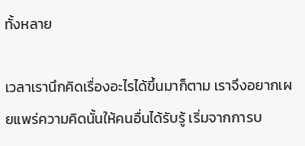ทั้งหลาย

เวลาเรานึกคิดเรื่องอะไรได้ขึ้นมาก็ตาม เราจึงอยากเผยแพร่ความคิดนั้นให้คนอื่นได้รับรู้ เริ่มจากการบ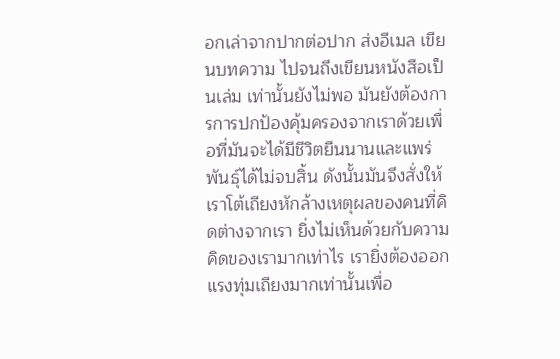อกเล่าจากปากต่อปาก ส่งอีเมล เขียนบทความ ไปจนถึงเขียนหนังสือเป็นเล่ม เท่านั้นยังไม่พอ มันยังต้องการการปกป้องคุ้มครองจากเราด้วยเพื่อที่มันจะได้มีชีวิตยืนนานและแพร่พันธุ์ได้ไม่จบสิ้น ดังนั้นมันจึงสั่งให้เราโต้เถียงหักล้างเหตุผลของคนที่คิดต่างจากเรา ยิ่งไม่เห็นด้วยกับความคิดของเรามากเท่าไร เรายิ่งต้องออกแรงทุ่มเถียงมากเท่านั้นเพื่อ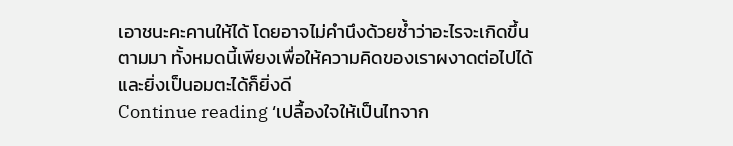เอาชนะคะคานให้ได้ โดยอาจไม่คำนึงด้วยซ้ำว่าอะไรจะเกิดขึ้นตามมา ทั้งหมดนี้เพียงเพื่อให้ความคิดของเราผงาดต่อไปได้ และยิ่งเป็นอมตะได้ก็ยิ่งดี
Continue reading ‘เปลื้องใจให้เป็นไทจาก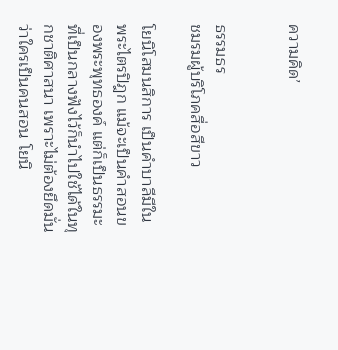ความคิด’


ธรรมธร
ชมรมผู้บริโภคสื่อสีขาว

โยนิโสมนสิการ เป็นคำบาลีมีในพระไตรปิฎก แม้จะเป็นคำสอนของพระพุทธองค์ แต่ก็เป็นธรรมะที่เป็นกลางฟังไว้ก็นำไปใช้ได้ในทุกชาติศาสนา เพราะไม่ต้องยึดมั่นว่าใครเป็นคนสอน โยนิ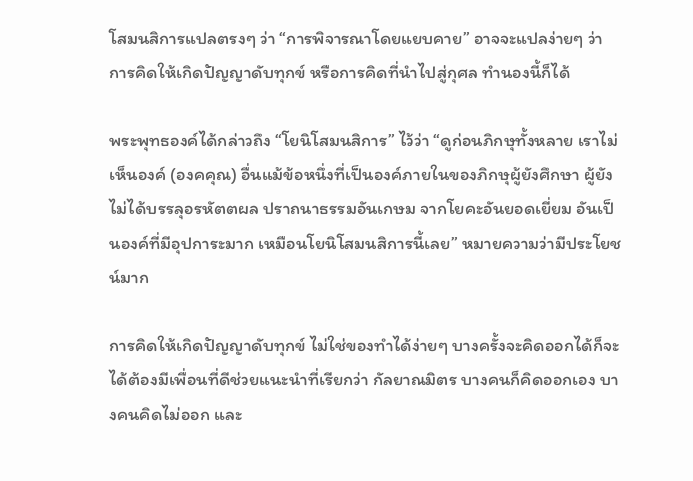โสมนสิการแปลตรงๆ ว่า “การพิจารณาโดยแยบคาย” อาจจะแปลง่ายๆ ว่า การคิดให้เกิดปัญญาดับทุกข์ หรือการคิดที่นำไปสู่กุศล ทำนองนี้ก็ได้

พระพุทธองค์ได้กล่าวถึง “โยนิโสมนสิการ” ไว้ว่า “ดูก่อนภิกษุทั้งหลาย เราไม่เห็นองค์ (องคคุณ) อื่นแม้ข้อหนึ่งที่เป็นองค์ภายในของภิกษุผู้ยังศึกษา ผู้ยังไม่ได้บรรลุอรหัตตผล ปราถนาธรรมอันเกษม จากโยคะอันยอดเยี่ยม อันเป็นองค์ที่มีอุปการะมาก เหมือนโยนิโสมนสิการนี้เลย” หมายความว่ามีประโยชน์มาก

การคิดให้เกิดปัญญาดับทุกข์ ไม่ใช่ของทำได้ง่ายๆ บางครั้งจะคิดออกได้ก็จะได้ต้องมีเพื่อนที่ดีช่วยแนะนำที่เรียกว่า กัลยาณมิตร บางคนก็คิดออกเอง บางคนคิดไม่ออก และ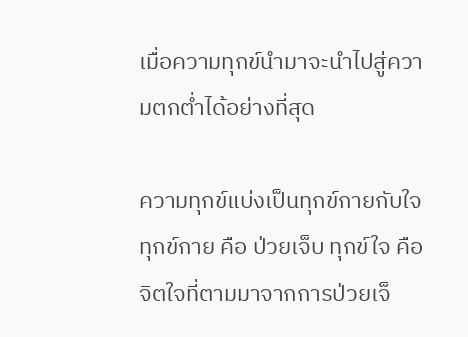เมื่อความทุกข์นำมาจะนำไปสู่ความตกต่ำได้อย่างที่สุด

ความทุกข์แบ่งเป็นทุกข์กายกับใจ ทุกข์กาย คือ ป่วยเจ็บ ทุกข์ใจ คือจิตใจที่ตามมาจากการป่วยเจ็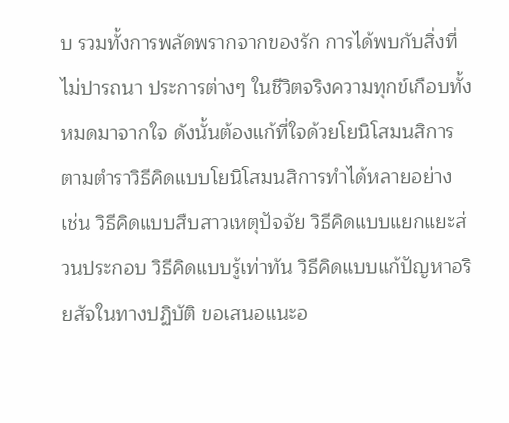บ รวมทั้งการพลัดพรากจากของรัก การได้พบกับสิ่งที่ไม่ปารถนา ประการต่างๆ ในชีวิตจริงความทุกข์เกือบทั้งหมดมาจากใจ ดังนั้นต้องแก้ที่ใจด้วยโยนิโสมนสิการ ตามตำราวิธีคิดแบบโยนิโสมนสิการทำได้หลายอย่าง เช่น วิธีคิดแบบสืบสาวเหตุปัจจัย วิธีคิดแบบแยกแยะส่วนประกอบ วิธีคิดแบบรู้เท่าทัน วิธีคิดแบบแก้ปัญหาอริยสัจในทางปฏิบัติ ขอเสนอแนะอ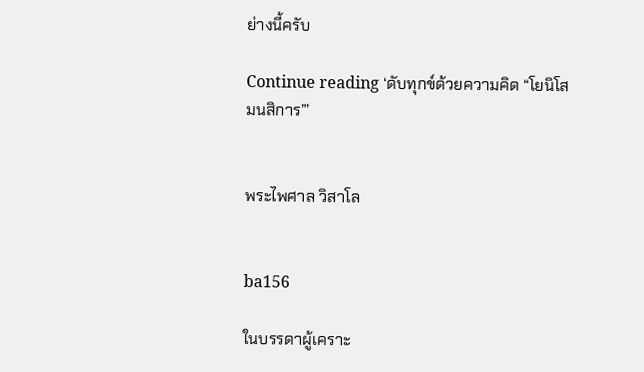ย่างนี้ครับ

Continue reading ‘ดับทุกข์ด้วยความคิด “โยนิโสมนสิการ”’


พระไพศาล วิสาโล


ba156

ในบรรดาผู้เคราะ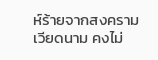ห์ร้ายจากสงครามเวียดนาม คงไม่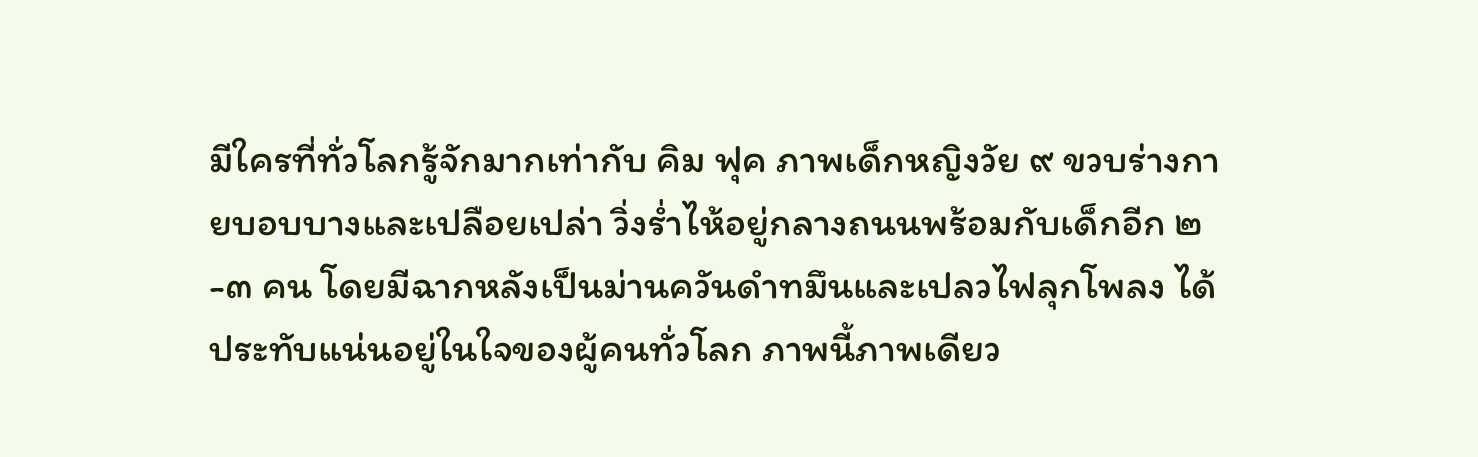มีใครที่ทั่วโลกรู้จักมากเท่ากับ คิม ฟุค ภาพเด็กหญิงวัย ๙ ขวบร่างกายบอบบางและเปลือยเปล่า วิ่งร่ำไห้อยู่กลางถนนพร้อมกับเด็กอีก ๒-๓ คน โดยมีฉากหลังเป็นม่านควันดำทมึนและเปลวไฟลุกโพลง ได้ประทับแน่นอยู่ในใจของผู้คนทั่วโลก ภาพนี้ภาพเดียว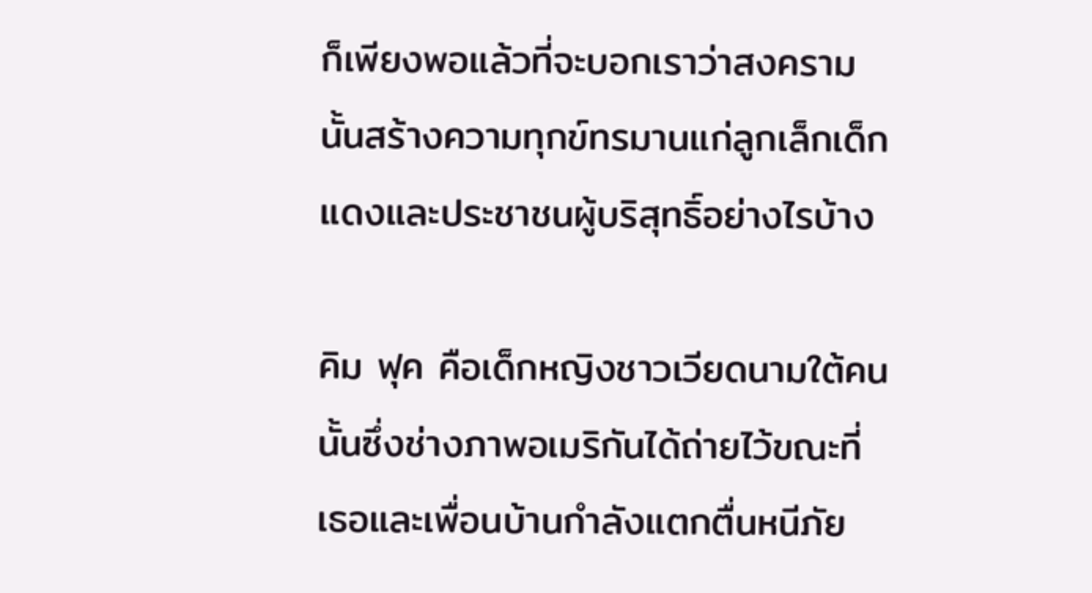ก็เพียงพอแล้วที่จะบอกเราว่าสงครามนั้นสร้างความทุกข์ทรมานแก่ลูกเล็กเด็กแดงและประชาชนผู้บริสุทธิ์อย่างไรบ้าง

คิม ฟุค คือเด็กหญิงชาวเวียดนามใต้คนนั้นซึ่งช่างภาพอเมริกันได้ถ่ายไว้ขณะที่เธอและเพื่อนบ้านกำลังแตกตื่นหนีภัย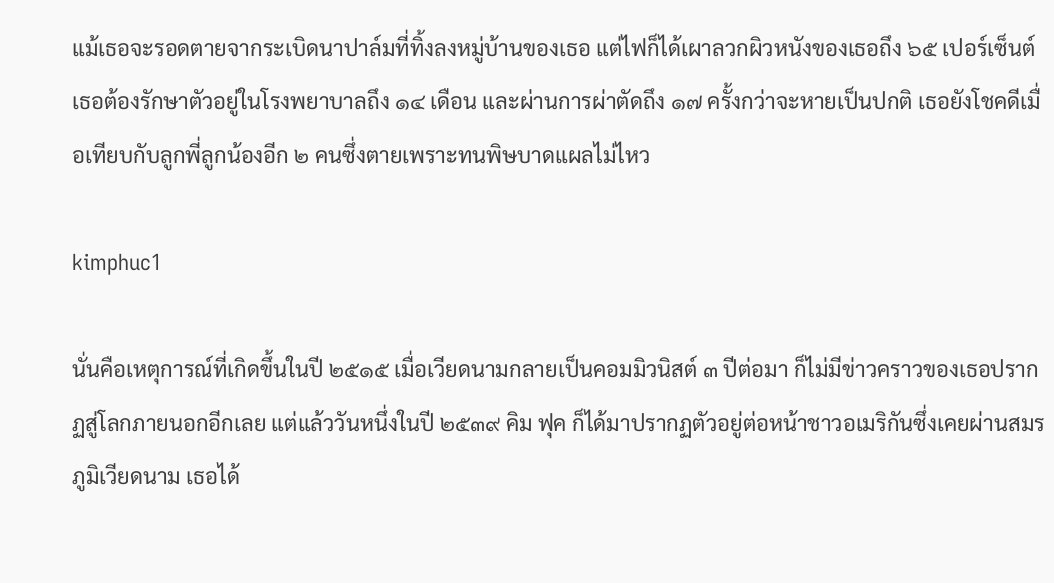แม้เธอจะรอดตายจากระเบิดนาปาล์มที่ทิ้งลงหมู่บ้านของเธอ แต่ไฟก็ได้เผาลวกผิวหนังของเธอถึง ๖๕ เปอร์เซ็นต์ เธอต้องรักษาตัวอยู่ในโรงพยาบาลถึง ๑๔ เดือน และผ่านการผ่าตัดถึง ๑๗ ครั้งกว่าจะหายเป็นปกติ เธอยังโชคดีเมื่อเทียบกับลูกพี่ลูกน้องอีก ๒ คนซึ่งตายเพราะทนพิษบาดแผลไม่ไหว

kimphuc1

นั่นคือเหตุการณ์ที่เกิดขึ้นในปี ๒๕๑๕ เมื่อเวียดนามกลายเป็นคอมมิวนิสต์ ๓ ปีต่อมา ก็ไม่มีข่าวคราวของเธอปรากฏสู่โลกภายนอกอีกเลย แต่แล้ววันหนึ่งในปี ๒๕๓๙ คิม ฟุค ก็ได้มาปรากฏตัวอยู่ต่อหน้าชาวอเมริกันซึ่งเคยผ่านสมรภูมิเวียดนาม เธอได้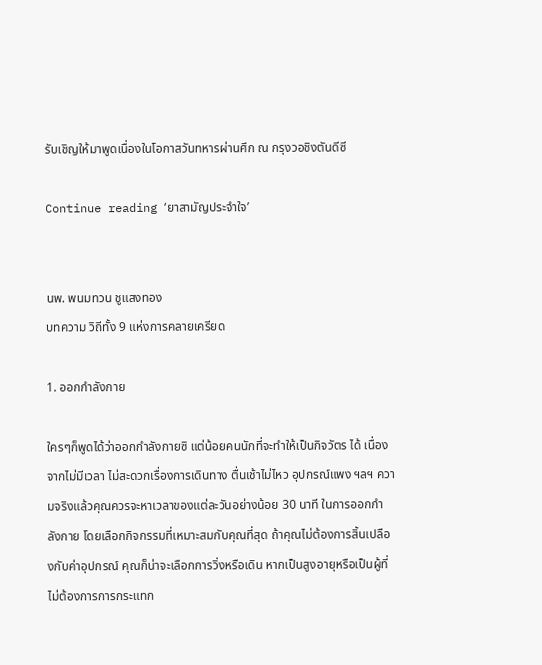รับเชิญให้มาพูดเนื่องในโอกาสวันทหารผ่านศึก ณ กรุงวอชิงตันดีซี

Continue reading ‘ยาสามัญประจำใจ’


นพ. พนมทวน ชูแสงทอง
บทความ วิถีทั้ง 9 แห่งการคลายเครียด

1. ออกกำลังกาย

ใครๆก็พูดได้ว่าออกกำลังกายซิ แต่น้อยคนนักที่จะทำให้เป็นกิจวัตร ได้ เนื่องจากไม่มีเวลา ไม่สะดวกเรื่องการเดินทาง ตื่นเช้าไม่ไหว อุปกรณ์แพง ฯลฯ ความจริงแล้วคุณควรจะหาเวลาของแต่ละวันอย่างน้อย 30 นาที ในการออกกำลังกาย โดยเลือกกิจกรรมที่เหมาะสมกับคุณที่สุด ถ้าคุณไม่ต้องการสิ้นเปลืองกับค่าอุปกรณ์ คุณก็น่าจะเลือกการวิ่งหรือเดิน หากเป็นสูงอายุหรือเป็นผู้ที่ไม่ต้องการการกระแทก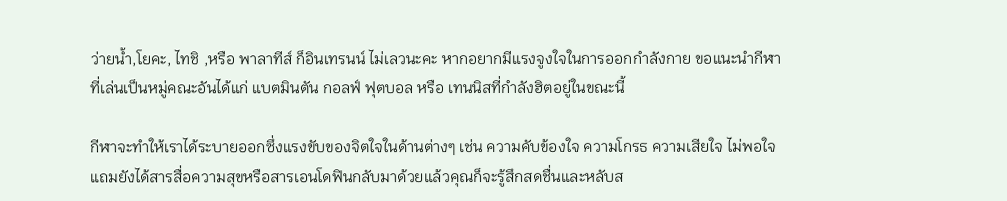ว่ายน้ำ,โยคะ, ไทชิ ,หรือ พาลาทีส์ ก็อินเทรนน์ ไม่เลวนะคะ หากอยากมีแรงจูงใจในการออกกำลังกาย ขอแนะนำกีฬาที่เล่นเป็นหมู่คณะอันได้แก่ แบตมินตัน กอลฟ์ ฟุตบอล หรือ เทนนิสที่กำลังฮิตอยู่ในขณะนี้

กีฬาจะทำให้เราได้ระบายออกซึ่งแรงขับของจิตใจในด้านต่างๆ เช่น ความคับข้องใจ ความโกรธ ความเสียใจ ไม่พอใจ แถมยังได้สารสื่อความสุขหรือสารเอนโดฟินกลับมาด้วยแล้วคุณก็จะรู้สึกสดชื่นและหลับส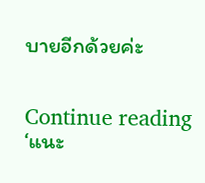บายอีกด้วยค่ะ


Continue reading ‘แนะ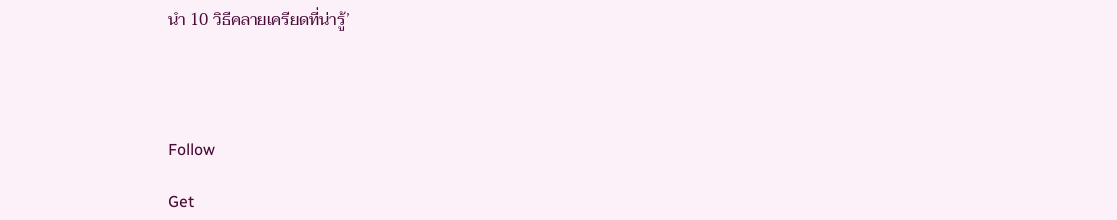นำ 10 วิธีคลายเครียดที่น่ารู้’




Follow

Get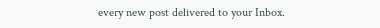every new post delivered to your Inbox.